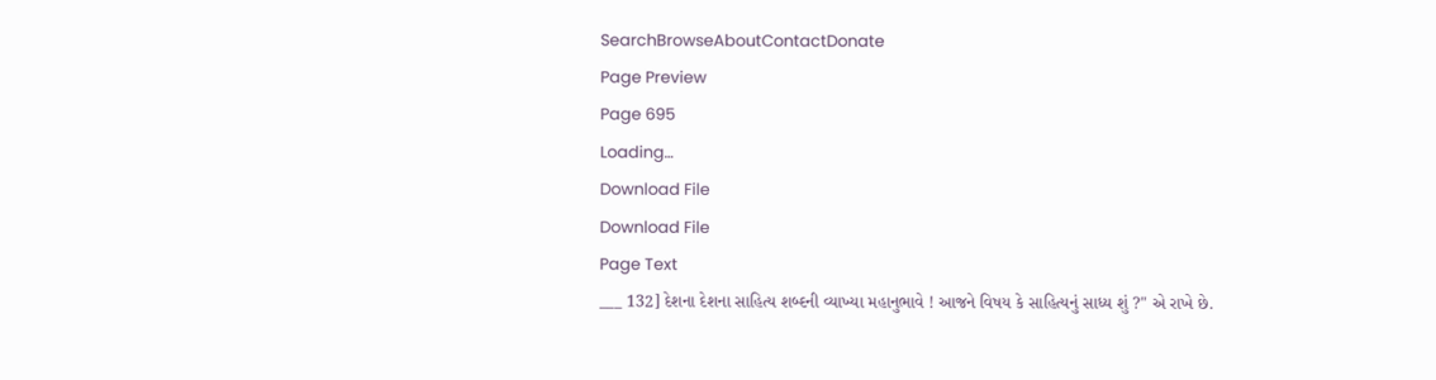SearchBrowseAboutContactDonate
Page Preview
Page 695
Loading...
Download File
Download File
Page Text
___ 132] દેશના દેશના સાહિત્ય શબ્દની વ્યાખ્યા મહાનુભાવે ! આજને વિષય કે સાહિત્યનું સાધ્ય શું ?" એ રાખે છે.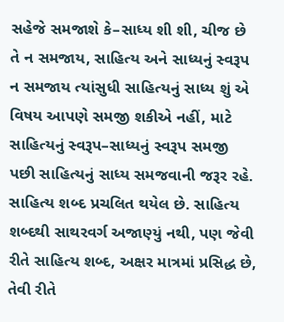સહેજે સમજાશે કે–સાધ્ય શી શી, ચીજ છે તે ન સમજાય, સાહિત્ય અને સાધ્યનું સ્વરૂપ ન સમજાય ત્યાંસુધી સાહિત્યનું સાધ્ય શું એ વિષય આપણે સમજી શકીએ નહીં, માટે સાહિત્યનું સ્વરૂપ–સાધ્યનું સ્વરૂપ સમજી પછી સાહિત્યનું સાધ્ય સમજવાની જરૂર રહે. સાહિત્ય શબ્દ પ્રચલિત થયેલ છે. સાહિત્ય શબ્દથી સાથરવર્ગ અજાણ્યું નથી, પણ જેવી રીતે સાહિત્ય શબ્દ, અક્ષર માત્રમાં પ્રસિદ્ધ છે, તેવી રીતે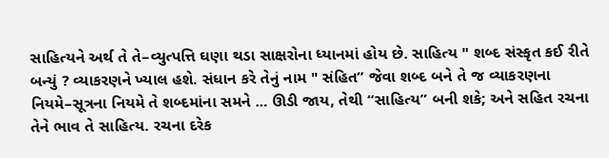સાહિત્યને અર્થ તે તે–વ્યુત્પત્તિ ઘણા થડા સાક્ષરોના ધ્યાનમાં હોય છે. સાહિત્ય " શબ્દ સંસ્કૃત કઈ રીતે બન્યું ? વ્યાકરણને ખ્યાલ હશે. સંધાન કરે તેનું નામ " સંહિત” જેવા શબ્દ બને તે જ વ્યાકરણના નિયમે–સૂત્રના નિયમે તે શબ્દમાંના સમને ... ઊડી જાય, તેથી “સાહિત્ય” બની શકે; અને સહિત રચના તેને ભાવ તે સાહિત્ય. રચના દરેક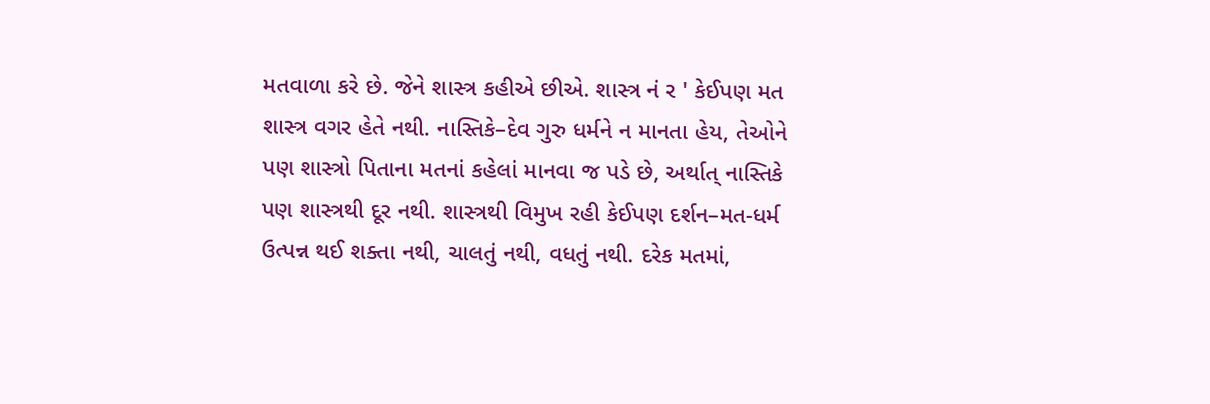મતવાળા કરે છે. જેને શાસ્ત્ર કહીએ છીએ. શાસ્ત્ર નં ર ' કેઈપણ મત શાસ્ત્ર વગર હેતે નથી. નાસ્તિકે–દેવ ગુરુ ધર્મને ન માનતા હેય, તેઓને પણ શાસ્ત્રો પિતાના મતનાં કહેલાં માનવા જ પડે છે, અર્થાત્ નાસ્તિકે પણ શાસ્ત્રથી દૂર નથી. શાસ્ત્રથી વિમુખ રહી કેઈપણ દર્શન–મત-ધર્મ ઉત્પન્ન થઈ શક્તા નથી, ચાલતું નથી, વધતું નથી. દરેક મતમાં,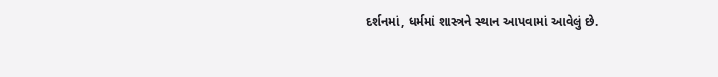દર્શનમાં, ધર્મમાં શાસ્ત્રને સ્થાન આપવામાં આવેલું છે.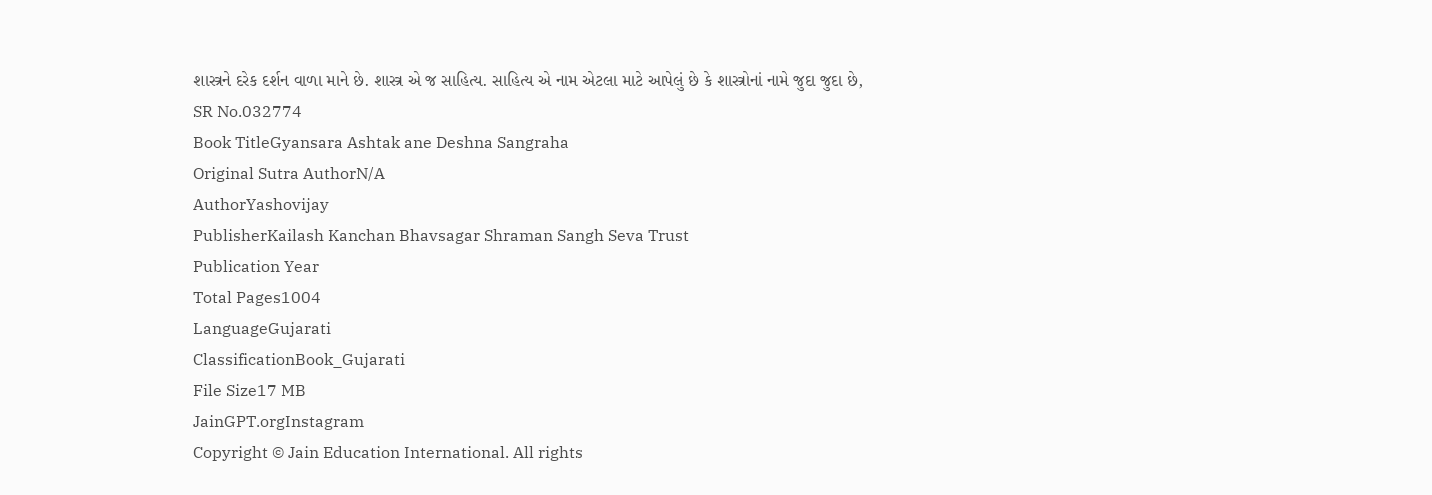શાસ્ત્રને દરેક દર્શન વાળા માને છે. શાસ્ત્ર એ જ સાહિત્ય. સાહિત્ય એ નામ એટલા માટે આપેલું છે કે શાસ્ત્રોનાં નામે જુદા જુદા છે,
SR No.032774
Book TitleGyansara Ashtak ane Deshna Sangraha
Original Sutra AuthorN/A
AuthorYashovijay
PublisherKailash Kanchan Bhavsagar Shraman Sangh Seva Trust
Publication Year
Total Pages1004
LanguageGujarati
ClassificationBook_Gujarati
File Size17 MB
JainGPT.orgInstagram
Copyright © Jain Education International. All rights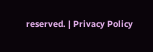reserved. | Privacy Policy